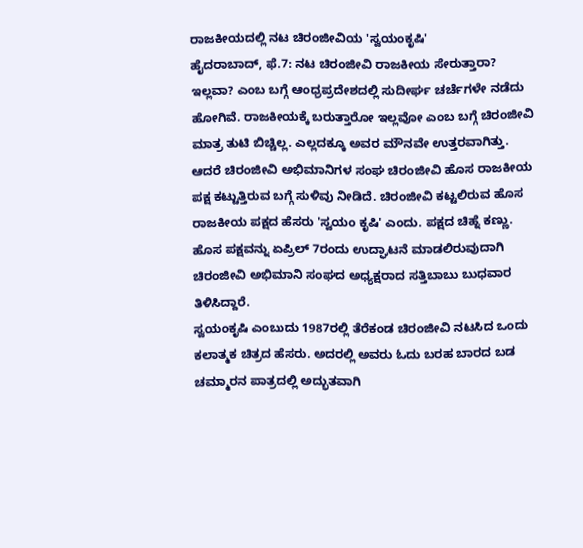ರಾಜಕೀಯದಲ್ಲಿ ನಟ ಚಿರಂಜೀವಿಯ 'ಸ್ವಯಂಕೃಷಿ'
ಹೈದರಾಬಾದ್, ಫೆ.7: ನಟ ಚಿರಂಜೀವಿ ರಾಜಕೀಯ ಸೇರುತ್ತಾರಾ? ಇಲ್ಲವಾ? ಎಂಬ ಬಗ್ಗೆ ಆಂಧ್ರಪ್ರದೇಶದಲ್ಲಿ ಸುದೀರ್ಘ ಚರ್ಚೆಗಳೇ ನಡೆದು ಹೋಗಿವೆ. ರಾಜಕೀಯಕ್ಕೆ ಬರುತ್ತಾರೋ ಇಲ್ಲವೋ ಎಂಬ ಬಗ್ಗೆ ಚಿರಂಜೀವಿ ಮಾತ್ರ ತುಟಿ ಬಿಚ್ಚಿಲ್ಲ. ಎಲ್ಲದಕ್ಕೂ ಅವರ ಮೌನವೇ ಉತ್ತರವಾಗಿತ್ತು.
ಆದರೆ ಚಿರಂಜೀವಿ ಅಭಿಮಾನಿಗಳ ಸಂಘ ಚಿರಂಜೀವಿ ಹೊಸ ರಾಜಕೀಯ ಪಕ್ಷ ಕಟ್ಟುತ್ತಿರುವ ಬಗ್ಗೆ ಸುಳಿವು ನೀಡಿದೆ. ಚಿರಂಜೀವಿ ಕಟ್ಟಲಿರುವ ಹೊಸ ರಾಜಕೀಯ ಪಕ್ಷದ ಹೆಸರು 'ಸ್ವಯಂ ಕೃಷಿ' ಎಂದು. ಪಕ್ಷದ ಚಿಹ್ನೆ ಕಣ್ಣು. ಹೊಸ ಪಕ್ಷವನ್ನು ಏಪ್ರಿಲ್ 7ರಂದು ಉದ್ಘಾಟನೆ ಮಾಡಲಿರುವುದಾಗಿ ಚಿರಂಜೀವಿ ಅಭಿಮಾನಿ ಸಂಘದ ಅಧ್ಯಕ್ಷರಾದ ಸತ್ತಿಬಾಬು ಬುಧವಾರ ತಿಳಿಸಿದ್ದಾರೆ.
ಸ್ವಯಂಕೃಷಿ ಎಂಬುದು 1987ರಲ್ಲಿ ತೆರೆಕಂಡ ಚಿರಂಜೀವಿ ನಟಸಿದ ಒಂದು ಕಲಾತ್ಮಕ ಚಿತ್ರದ ಹೆಸರು. ಅದರಲ್ಲಿ ಅವರು ಓದು ಬರಹ ಬಾರದ ಬಡ ಚಮ್ಮಾರನ ಪಾತ್ರದಲ್ಲಿ ಅದ್ಭುತವಾಗಿ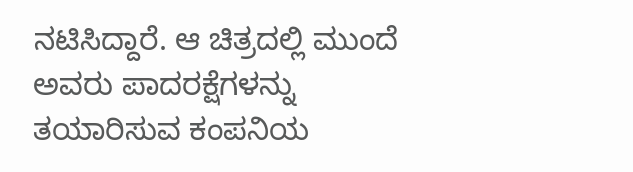ನಟಿಸಿದ್ದಾರೆ. ಆ ಚಿತ್ರದಲ್ಲಿ ಮುಂದೆ ಅವರು ಪಾದರಕ್ಷೆಗಳನ್ನು ತಯಾರಿಸುವ ಕಂಪನಿಯ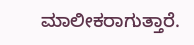ಮಾಲೀಕರಾಗುತ್ತಾರೆ.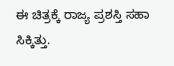ಈ ಚಿತ್ರಕ್ಕೆ ರಾಜ್ಯ ಪ್ರಶಸ್ತಿ ಸಹಾ ಸಿಕ್ಕಿತ್ತು.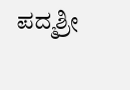ಪದ್ಮಶ್ರೀ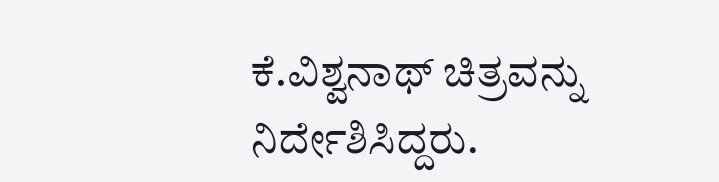ಕೆ.ವಿಶ್ವನಾಥ್ ಚಿತ್ರವನ್ನು ನಿರ್ದೇಶಿಸಿದ್ದರು.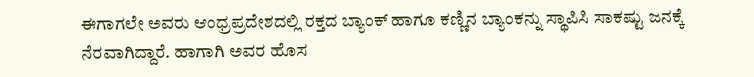ಈಗಾಗಲೇ ಅವರು ಆಂಧ್ರಪ್ರದೇಶದಲ್ಲಿ ರಕ್ತದ ಬ್ಯಾಂಕ್ ಹಾಗೂ ಕಣ್ಣಿನ ಬ್ಯಾಂಕನ್ನು ಸ್ಥಾಪಿಸಿ ಸಾಕಷ್ಟು ಜನಕ್ಕೆ ನೆರವಾಗಿದ್ದಾರೆ. ಹಾಗಾಗಿ ಅವರ ಹೊಸ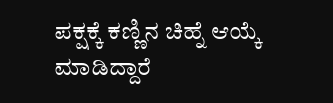ಪಕ್ಷಕ್ಕೆ ಕಣ್ಣಿನ ಚಿಹ್ನೆ ಆಯ್ಕೆ ಮಾಡಿದ್ದಾರೆ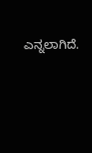ಎನ್ನಲಾಗಿದೆ.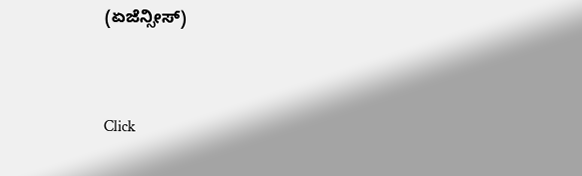(ಏಜೆನ್ಸೀಸ್)


Click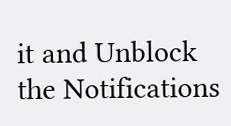it and Unblock the Notifications